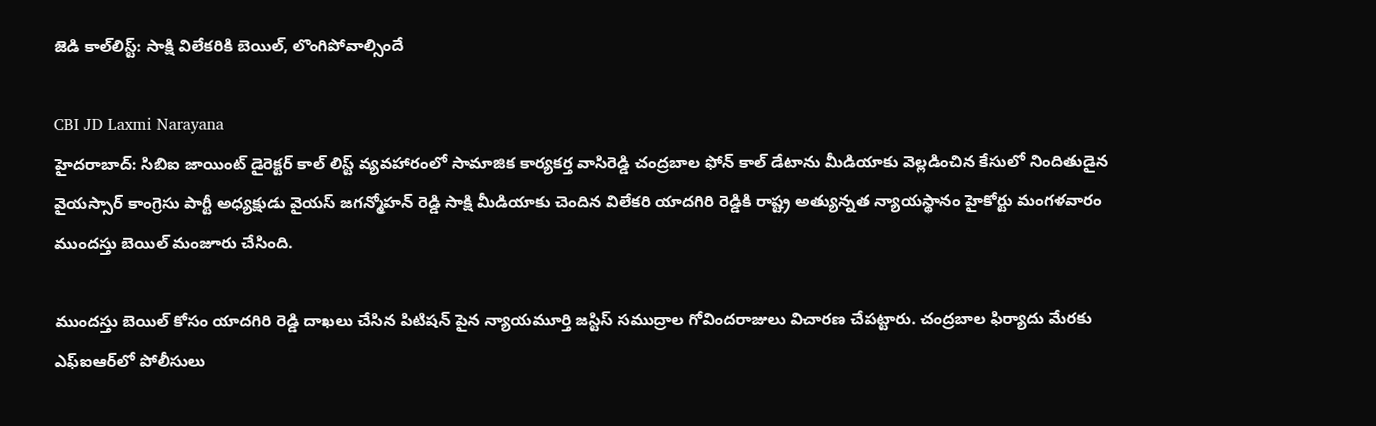జెడి కాల్‌లిస్ట్: సాక్షి విలేకరికి బెయిల్, లొంగిపోవాల్సిందే

CBI JD Laxmi Narayana
హైదరాబాద్: సిబిఐ జాయింట్ డైరెక్టర్ కాల్ లిస్ట్ వ్యవహారంలో సామాజిక కార్యకర్త వాసిరెడ్డి చంద్రబాల ఫోన్ కాల్ డేటాను మీడియాకు వెల్లడించిన కేసులో నిందితుడైన వైయస్సార్ కాంగ్రెసు పార్టీ అధ్యక్షుడు వైయస్ జగన్మోహన్ రెడ్డి సాక్షి మీడియాకు చెందిన విలేకరి యాదగిరి రెడ్డికి రాష్ట్ర అత్యున్నత న్యాయస్థానం హైకోర్టు మంగళవారం ముందస్తు బెయిల్ మంజూరు చేసింది.

ముందస్తు బెయిల్ కోసం యాదగిరి రెడ్డి దాఖలు చేసిన పిటిషన్ పైన న్యాయమూర్తి జస్టిస్ సముద్రాల గోవిందరాజులు విచారణ చేపట్టారు. చంద్రబాల ఫిర్యాదు మేరకు ఎఫ్ఐఆర్‌లో పోలీసులు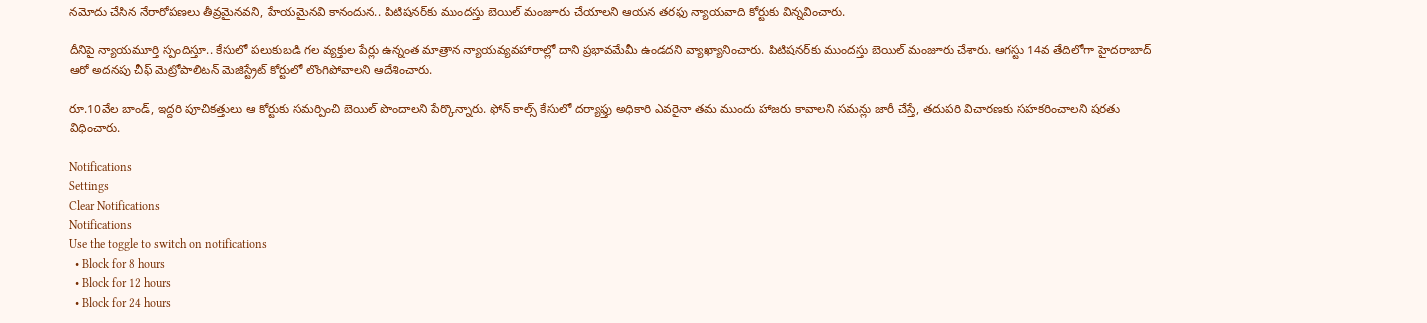నమోదు చేసిన నేరారోపణలు తీవ్రమైనవని, హేయమైనవి కానందున.. పిటిషనర్‌కు ముందస్తు బెయిల్ మంజూరు చేయాలని ఆయన తరఫు న్యాయవాది కోర్టుకు విన్నవించారు.

దీనిపై న్యాయమూర్తి స్పందిస్తూ.. కేసులో పలుకుబడి గల వ్యక్తుల పేర్లు ఉన్నంత మాత్రాన న్యాయవ్యవహారాల్లో దాని ప్రభావమేమీ ఉండదని వ్యాఖ్యానించారు. పిటిషనర్‌కు ముందస్తు బెయిల్ మంజూరు చేశారు. ఆగస్టు 14వ తేదిలోగా హైదరాబాద్ ఆరో అదనపు చీఫ్ మెట్రోపాలిటన్ మెజిస్ట్రేట్ కోర్టులో లొంగిపోవాలని ఆదేశించారు.

రూ.10వేల బాండ్, ఇద్దరి పూచికత్తులు ఆ కోర్టుకు సమర్పించి బెయిల్ పొందాలని పేర్కొన్నారు. ఫోన్ కాల్స్ కేసులో దర్యాఫ్తు అధికారి ఎవరైనా తమ ముందు హాజరు కావాలని సమన్లు జారీ చేస్తే, తదుపరి విచారణకు సహకరించాలని షరతు విధించారు.

Notifications
Settings
Clear Notifications
Notifications
Use the toggle to switch on notifications
  • Block for 8 hours
  • Block for 12 hours
  • Block for 24 hours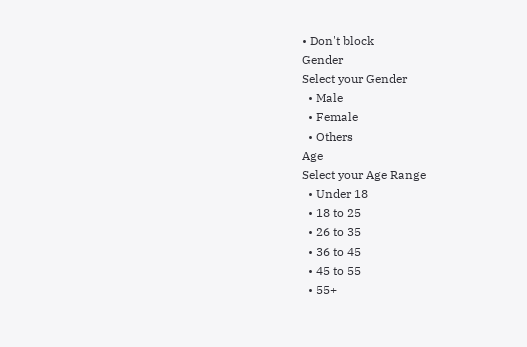• Don't block
Gender
Select your Gender
  • Male
  • Female
  • Others
Age
Select your Age Range
  • Under 18
  • 18 to 25
  • 26 to 35
  • 36 to 45
  • 45 to 55
  • 55+